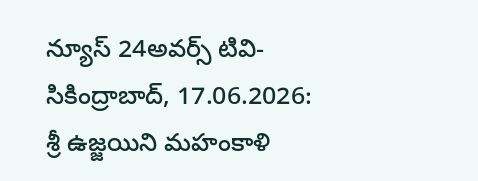న్యూస్ 24అవర్స్ టివి-సికింద్రాబాద్, 17.06.2026: శ్రీ ఉజ్జయిని మహంకాళి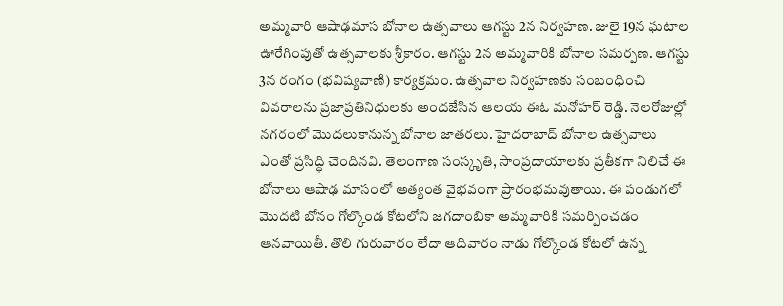అమ్మవారి ఆషాఢమాస బోనాల ఉత్సవాలు ఆగస్టు 2న నిర్వహణ. జులై 19న ఘటాల ఊరేగింపుతో ఉత్సవాలకు శ్రీకారం. ఆగస్టు 2న అమ్మవారికి బోనాల సమర్పణ. ఆగస్టు 3న రంగం (భవిష్యవాణి) కార్యక్రమం. ఉత్సవాల నిర్వహణకు సంబంధించి వివరాలను ప్రజాప్రతినిధులకు అందజేసిన ఆలయ ఈఓ మనోహర్ రెడ్డి. నెలరోజుల్లో నగరంలో మొదలుకానున్న బోనాల జాతరలు. హైదరాబాద్ బోనాల ఉత్సవాలు ఎంతో ప్రసిద్ధి చెందినవి. తెలంగాణ సంస్కృతి, సాంప్రదాయాలకు ప్రతీకగా నిలిచే ఈ బోనాలు ఆషాఢ మాసంలో అత్యంత వైభవంగా ప్రారంభమవుతాయి. ఈ పండుగలో మొదటి బోనం గోల్కొండ కోటలోని జగదాంబికా అమ్మవారికి సమర్పించడం ఆనవాయితీ. తొలి గురువారం లేదా ఆదివారం నాడు గోల్కొండ కోటలో ఉన్న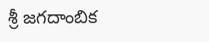శ్రీ జగదాంబిక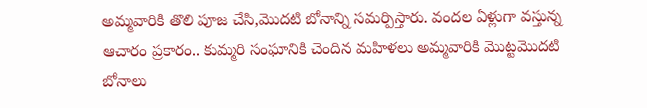అమ్మవారికి తొలి పూజ చేసి,మొదటి బోనాన్ని సమర్పిస్తారు. వందల ఏళ్లుగా వస్తున్న ఆచారం ప్రకారం.. కుమ్మరి సంఘానికి చెందిన మహిళలు అమ్మవారికి మొట్టమొదటి బోనాలు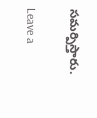సమర్పిస్తారు.

Leave a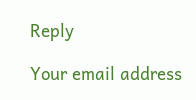Reply

Your email address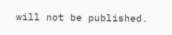will not be published.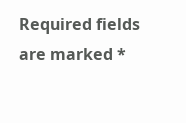Required fields are marked *